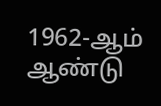1962-ஆம் ஆண்டு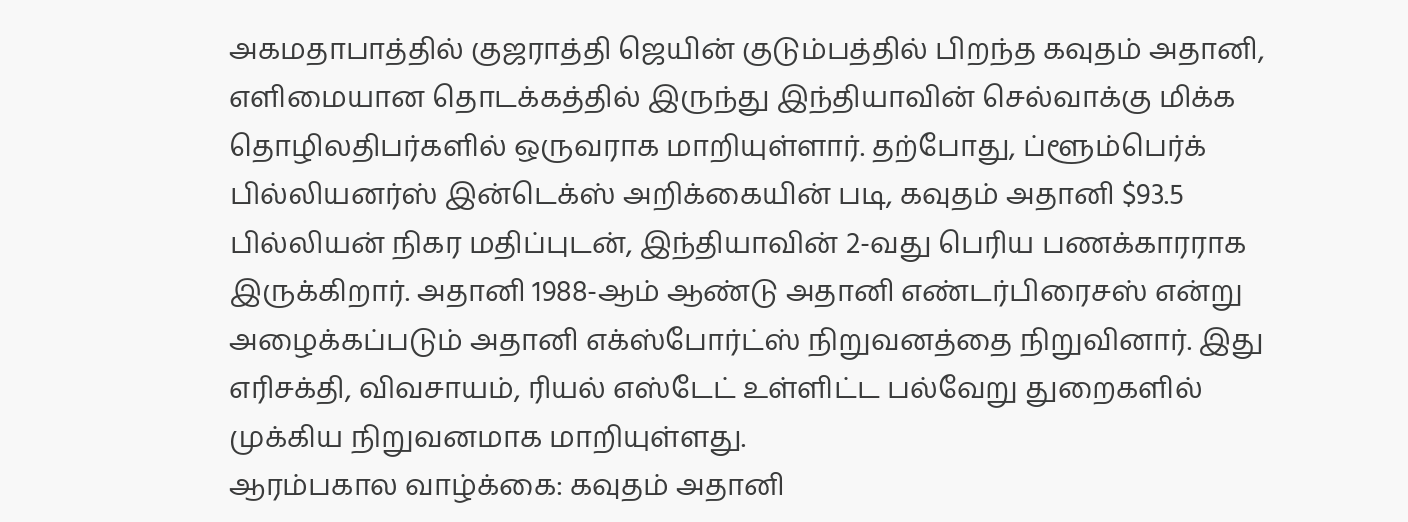அகமதாபாத்தில் குஜராத்தி ஜெயின் குடும்பத்தில் பிறந்த கவுதம் அதானி, எளிமையான தொடக்கத்தில் இருந்து இந்தியாவின் செல்வாக்கு மிக்க தொழிலதிபர்களில் ஒருவராக மாறியுள்ளார். தற்போது, ப்ளூம்பெர்க் பில்லியனர்ஸ் இன்டெக்ஸ் அறிக்கையின் படி, கவுதம் அதானி $93.5 பில்லியன் நிகர மதிப்புடன், இந்தியாவின் 2-வது பெரிய பணக்காரராக இருக்கிறார். அதானி 1988-ஆம் ஆண்டு அதானி எண்டர்பிரைசஸ் என்று அழைக்கப்படும் அதானி எக்ஸ்போர்ட்ஸ் நிறுவனத்தை நிறுவினார். இது எரிசக்தி, விவசாயம், ரியல் எஸ்டேட் உள்ளிட்ட பல்வேறு துறைகளில் முக்கிய நிறுவனமாக மாறியுள்ளது.
ஆரம்பகால வாழ்க்கை: கவுதம் அதானி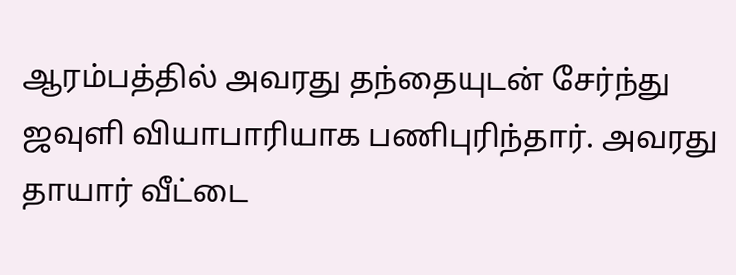ஆரம்பத்தில் அவரது தந்தையுடன் சேர்ந்து ஜவுளி வியாபாரியாக பணிபுரிந்தார். அவரது தாயார் வீட்டை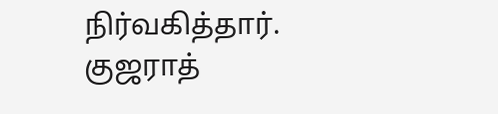நிர்வகித்தார். குஜராத்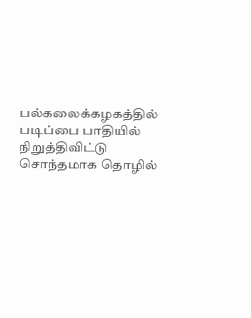பல்கலைக்கழகத்தில் படிப்பை பாதியில் நிறுத்திவிட்டு சொந்தமாக தொழில்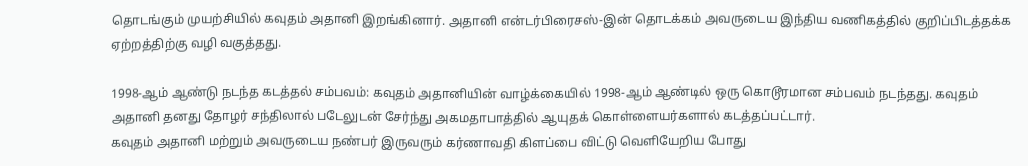தொடங்கும் முயற்சியில் கவுதம் அதானி இறங்கினார். அதானி என்டர்பிரைசஸ்-இன் தொடக்கம் அவருடைய இந்திய வணிகத்தில் குறிப்பிடத்தக்க ஏற்றத்திற்கு வழி வகுத்தது.

1998-ஆம் ஆண்டு நடந்த கடத்தல் சம்பவம்: கவுதம் அதானியின் வாழ்க்கையில் 1998-ஆம் ஆண்டில் ஒரு கொடூரமான சம்பவம் நடந்தது. கவுதம் அதானி தனது தோழர் சந்திலால் படேலுடன் சேர்ந்து அகமதாபாத்தில் ஆயுதக் கொள்ளையர்களால் கடத்தப்பட்டார்.
கவுதம் அதானி மற்றும் அவருடைய நண்பர் இருவரும் கர்ணாவதி கிளப்பை விட்டு வெளியேறிய போது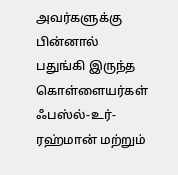அவர்களுக்கு பின்னால் பதுங்கி இருந்த கொள்ளையர்கள் ஃபஸ்ல்-உர்-ரஹ்மான் மற்றும்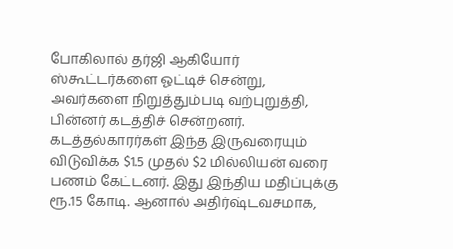போகிலால் தர்ஜி ஆகியோர் ஸ்கூட்டர்களை ஓட்டிச் சென்று, அவர்களை நிறுத்தும்படி வற்புறுத்தி, பின்னர் கடத்திச் சென்றனர்.
கடத்தல்காரர்கள் இந்த இருவரையும் விடுவிக்க $1.5 முதல் $2 மில்லியன் வரை பணம் கேட்டனர். இது இந்திய மதிப்புக்கு ரூ.15 கோடி. ஆனால் அதிர்ஷ்டவசமாக,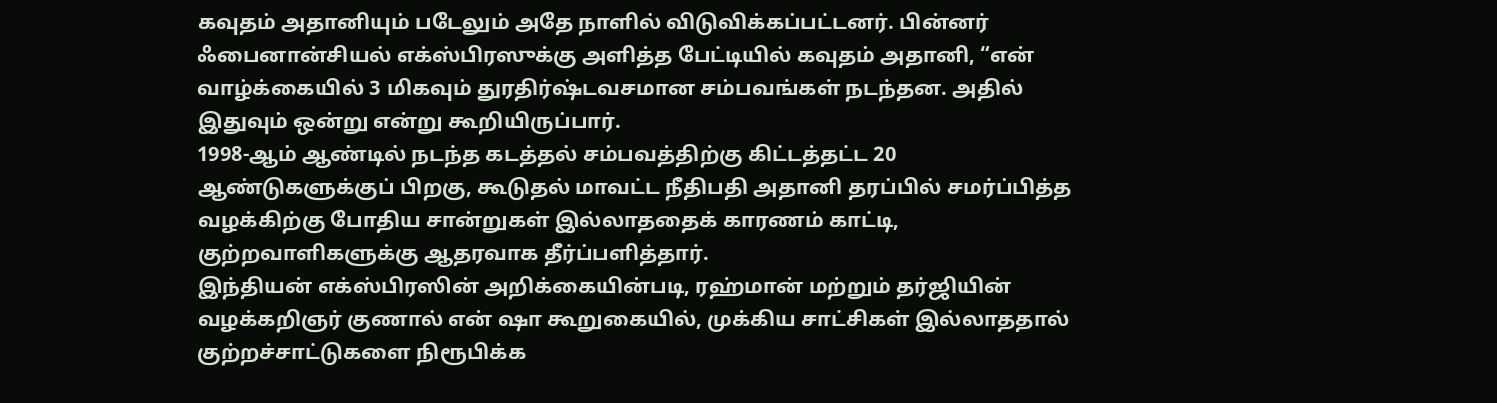கவுதம் அதானியும் படேலும் அதே நாளில் விடுவிக்கப்பட்டனர். பின்னர் ஃபைனான்சியல் எக்ஸ்பிரஸுக்கு அளித்த பேட்டியில் கவுதம் அதானி, “என் வாழ்க்கையில் 3 மிகவும் துரதிர்ஷ்டவசமான சம்பவங்கள் நடந்தன. அதில் இதுவும் ஒன்று என்று கூறியிருப்பார்.
1998-ஆம் ஆண்டில் நடந்த கடத்தல் சம்பவத்திற்கு கிட்டத்தட்ட 20 ஆண்டுகளுக்குப் பிறகு, கூடுதல் மாவட்ட நீதிபதி அதானி தரப்பில் சமர்ப்பித்த வழக்கிற்கு போதிய சான்றுகள் இல்லாததைக் காரணம் காட்டி, குற்றவாளிகளுக்கு ஆதரவாக தீர்ப்பளித்தார்.
இந்தியன் எக்ஸ்பிரஸின் அறிக்கையின்படி, ரஹ்மான் மற்றும் தர்ஜியின் வழக்கறிஞர் குணால் என் ஷா கூறுகையில், முக்கிய சாட்சிகள் இல்லாததால் குற்றச்சாட்டுகளை நிரூபிக்க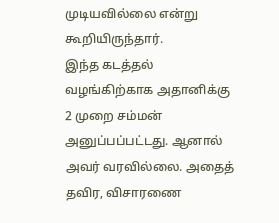முடியவில்லை என்று கூறியிருந்தார்.
இந்த கடத்தல் வழங்கிற்காக அதானிக்கு 2 முறை சம்மன் அனுப்பப்பட்டது. ஆனால் அவர் வரவில்லை. அதைத் தவிர, விசாரணை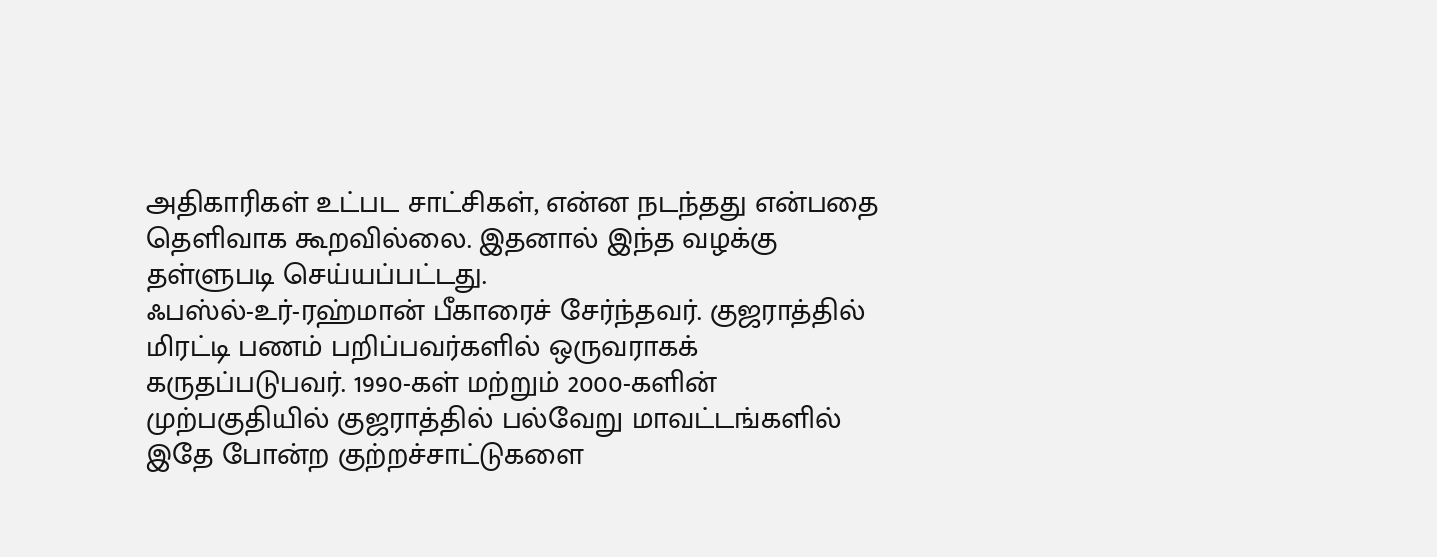அதிகாரிகள் உட்பட சாட்சிகள், என்ன நடந்தது என்பதை தெளிவாக கூறவில்லை. இதனால் இந்த வழக்கு தள்ளுபடி செய்யப்பட்டது.
ஃபஸ்ல்-உர்-ரஹ்மான் பீகாரைச் சேர்ந்தவர். குஜராத்தில் மிரட்டி பணம் பறிப்பவர்களில் ஒருவராகக் கருதப்படுபவர். 1990-கள் மற்றும் 2000-களின் முற்பகுதியில் குஜராத்தில் பல்வேறு மாவட்டங்களில் இதே போன்ற குற்றச்சாட்டுகளை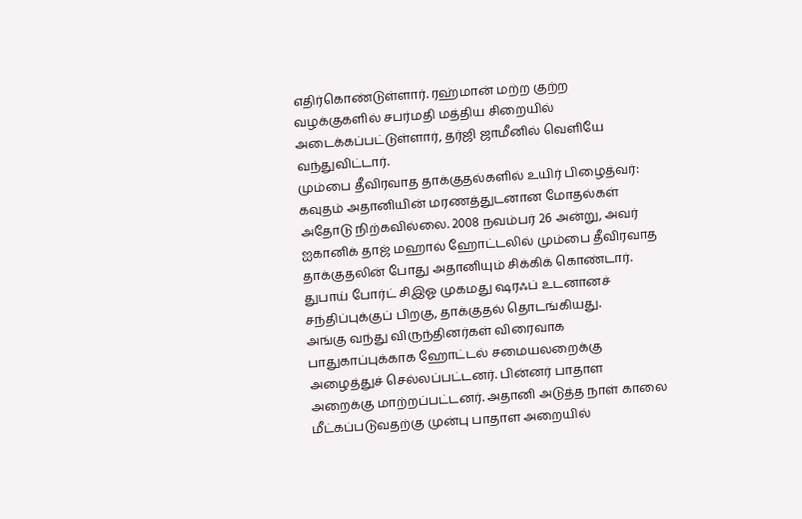எதிர்கொண்டுள்ளார். ரஹ்மான் மற்ற குற்ற வழக்குகளில் சபர்மதி மத்திய சிறையில் அடைக்கப்பட்டுள்ளார், தர்ஜி ஜாமீனில் வெளியே வந்துவிட்டார்.
மும்பை தீவிரவாத தாக்குதல்களில் உயிர் பிழைத்வர்: கவுதம் அதானியின் மரணத்துடனான மோதல்கள் அதோடு நிற்கவில்லை. 2008 நவம்பர் 26 அன்று, அவர் ஐகானிக் தாஜ் மஹால் ஹோட்டலில் மும்பை தீவிரவாத தாக்குதலின் போது அதானியும் சிக்கிக் கொண்டார். துபாய் போர்ட் சிஇஓ முகமது ஷரஃப் உடனானச் சந்திப்புக்குப் பிறகு, தாக்குதல் தொடங்கியது.
அங்கு வந்து விருந்தினர்கள் விரைவாக பாதுகாப்புக்காக ஹோட்டல் சமையலறைக்கு அழைத்துச் செல்லப்பட்டனர். பின்னர் பாதாள அறைக்கு மாற்றப்பட்டனர். அதானி அடுத்த நாள் காலை மீட்கப்படுவதற்கு முன்பு பாதாள அறையில்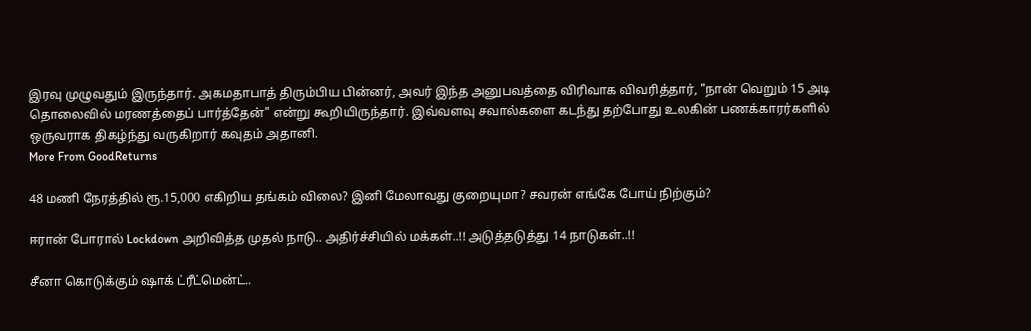இரவு முழுவதும் இருந்தார். அகமதாபாத் திரும்பிய பின்னர், அவர் இந்த அனுபவத்தை விரிவாக விவரித்தார், "நான் வெறும் 15 அடி தொலைவில் மரணத்தைப் பார்த்தேன்" என்று கூறியிருந்தார். இவ்வளவு சவால்களை கடந்து தற்போது உலகின் பணக்காரர்களில் ஒருவராக திகழ்ந்து வருகிறார் கவுதம் அதானி.
More From GoodReturns

48 மணி நேரத்தில் ரூ.15,000 எகிறிய தங்கம் விலை? இனி மேலாவது குறையுமா? சவரன் எங்கே போய் நிற்கும்?

ஈரான் போரால் Lockdown அறிவித்த முதல் நாடு.. அதிர்ச்சியில் மக்கள்..!! அடுத்தடுத்து 14 நாடுகள்..!!

சீனா கொடுக்கும் ஷாக் ட்ரீட்மென்ட்..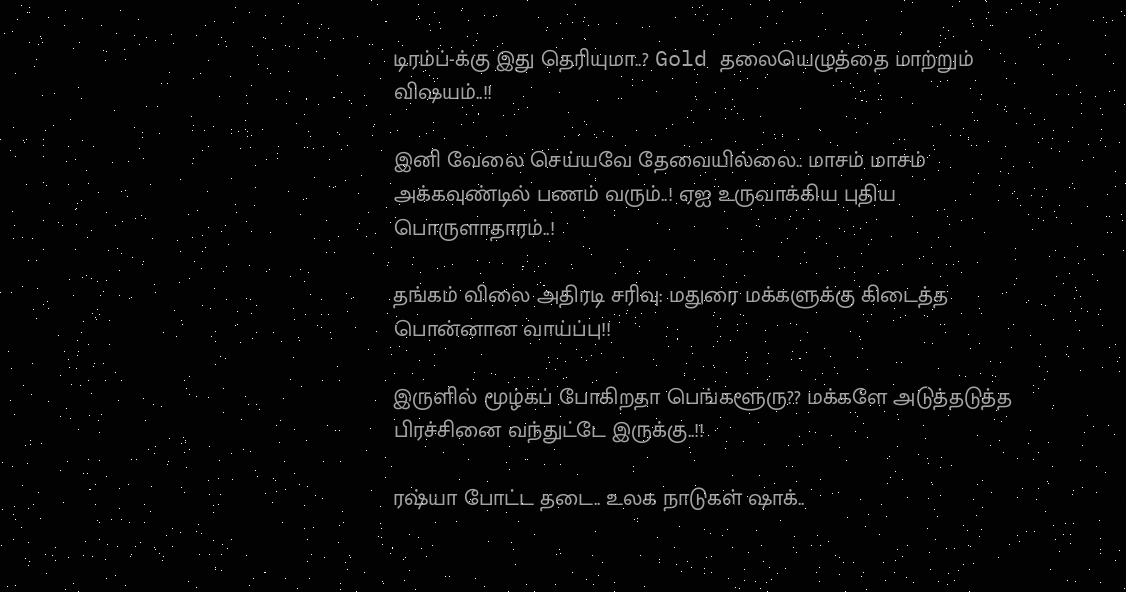டிரம்ப்-க்கு இது தெரியுமா..? Gold தலையெழுத்தை மாற்றும் விஷயம்..!!

இனி வேலை செய்யவே தேவையில்லை.. மாசம் மாசம் அக்கவுண்டில் பணம் வரும்..! ஏஐ உருவாக்கிய புதிய பொருளாதாரம்..!

தங்கம் விலை அதிரடி சரிவு: மதுரை மக்களுக்கு கிடைத்த பொன்னான வாய்ப்பு!!

இருளில் மூழ்கப் போகிறதா பெங்களூரு?? மக்களே அடுத்தடுத்த பிரச்சினை வந்துட்டே இருக்கு..!!

ரஷ்யா போட்ட தடை.. உலக நாடுகள் ஷாக்..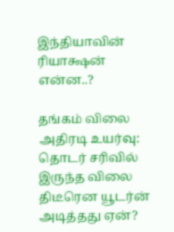இந்தியாவின் ரியாக்ஷன் என்ன..?

தங்கம் விலை அதிரடி உயர்வு: தொடர் சரிவில் இருந்த விலை திடீரென யூடர்ன் அடித்தது ஏன்?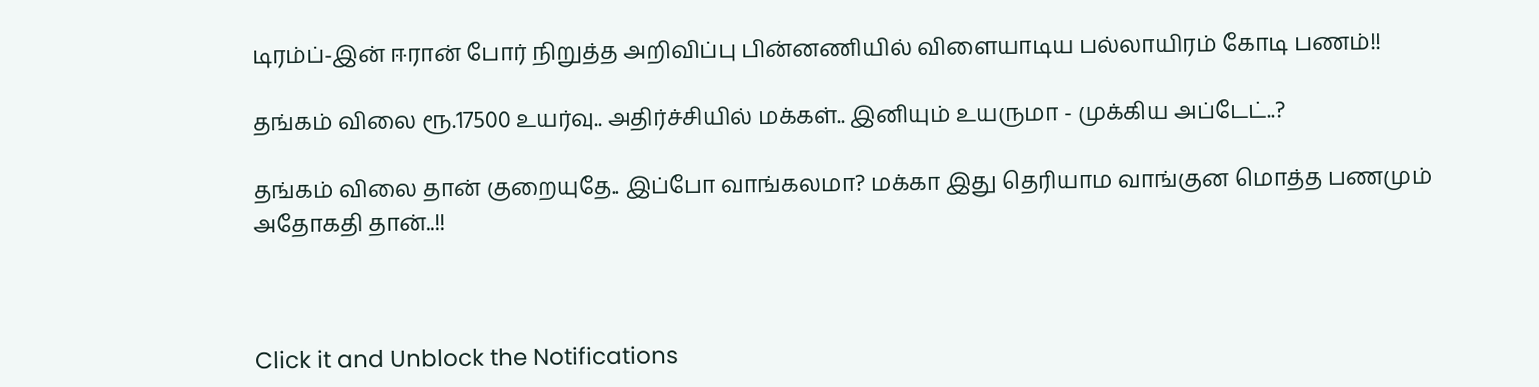டிரம்ப்-இன் ஈரான் போர் நிறுத்த அறிவிப்பு பின்னணியில் விளையாடிய பல்லாயிரம் கோடி பணம்!!

தங்கம் விலை ரூ.17500 உயர்வு.. அதிர்ச்சியில் மக்கள்.. இனியும் உயருமா - முக்கிய அப்டேட்..?

தங்கம் விலை தான் குறையுதே.. இப்போ வாங்கலமா? மக்கா இது தெரியாம வாங்குன மொத்த பணமும் அதோகதி தான்..!!



Click it and Unblock the Notifications